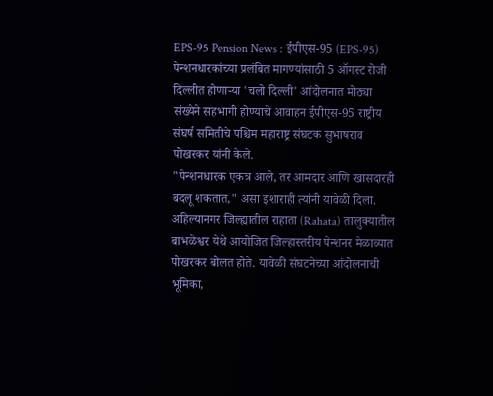EPS-95 Pension News : ईपीएस-95 (EPS-95) पेन्शनधारकांच्या प्रलंबित मागण्यांसाठी 5 ऑगस्ट रोजी दिल्लीत होणाऱ्या 'चलो दिल्ली' आंदोलनात मोठ्या संख्येने सहभागी होण्याचे आवाहन ईपीएस-95 राष्ट्रीय संघर्ष समितीचे पश्चिम महाराष्ट्र संघटक सुभाषराव पोखरकर यांनी केले.
"पेन्शनधारक एकत्र आले, तर आमदार आणि खासदारही बदलू शकतात," असा इशाराही त्यांनी यावेळी दिला.
अहिल्यानगर जिल्ह्यातील राहाता (Rahata) तालुक्यातील बाभळेश्वर येथे आयोजित जिल्हास्तरीय पेन्शनर मेळाव्यात पोखरकर बोलत होते. यावेळी संघटनेच्या आंदोलनाची भूमिका,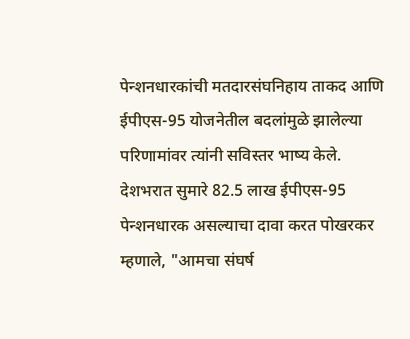पेन्शनधारकांची मतदारसंघनिहाय ताकद आणि ईपीएस-95 योजनेतील बदलांमुळे झालेल्या परिणामांवर त्यांनी सविस्तर भाष्य केले.
देशभरात सुमारे 82.5 लाख ईपीएस-95 पेन्शनधारक असल्याचा दावा करत पोखरकर म्हणाले, "आमचा संघर्ष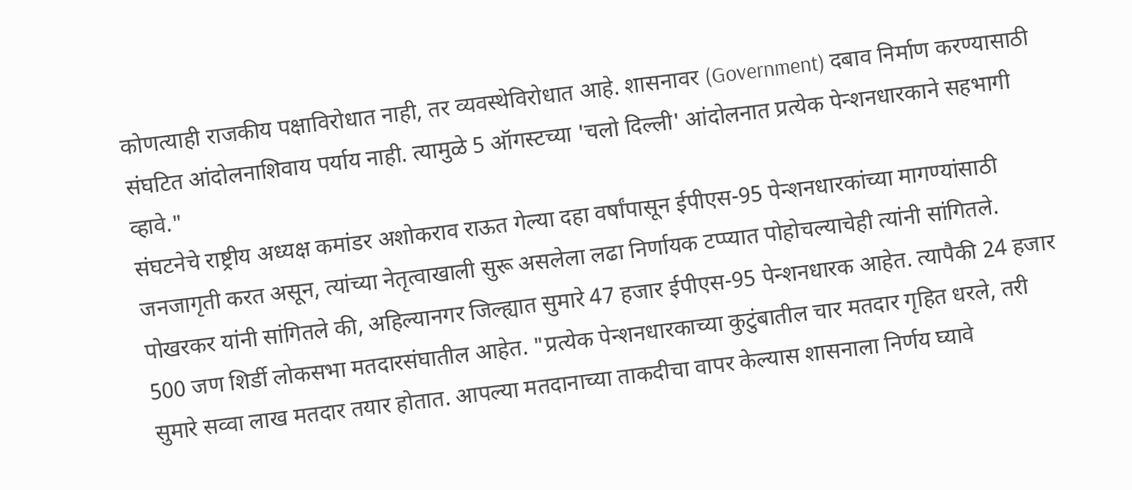कोणत्याही राजकीय पक्षाविरोधात नाही, तर व्यवस्थेविरोधात आहे. शासनावर (Government) दबाव निर्माण करण्यासाठी संघटित आंदोलनाशिवाय पर्याय नाही. त्यामुळे 5 ऑगस्टच्या 'चलो दिल्ली' आंदोलनात प्रत्येक पेन्शनधारकाने सहभागी व्हावे."
संघटनेचे राष्ट्रीय अध्यक्ष कमांडर अशोकराव राऊत गेल्या दहा वर्षांपासून ईपीएस-95 पेन्शनधारकांच्या मागण्यांसाठी जनजागृती करत असून, त्यांच्या नेतृत्वाखाली सुरू असलेला लढा निर्णायक टप्प्यात पोहोचल्याचेही त्यांनी सांगितले.
पोखरकर यांनी सांगितले की, अहिल्यानगर जिल्ह्यात सुमारे 47 हजार ईपीएस-95 पेन्शनधारक आहेत. त्यापैकी 24 हजार 500 जण शिर्डी लोकसभा मतदारसंघातील आहेत. "प्रत्येक पेन्शनधारकाच्या कुटुंबातील चार मतदार गृहित धरले, तरी सुमारे सव्वा लाख मतदार तयार होतात. आपल्या मतदानाच्या ताकदीचा वापर केल्यास शासनाला निर्णय घ्यावे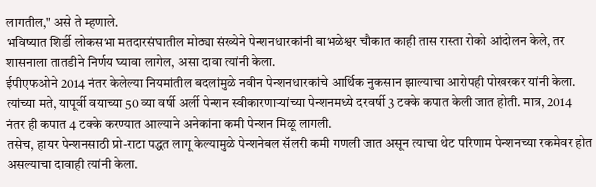लागतील," असे ते म्हणाले.
भविष्यात शिर्डी लोकसभा मतदारसंघातील मोठ्या संख्येने पेन्शनधारकांनी बाभळेश्वर चौकात काही तास रास्ता रोको आंदोलन केले, तर शासनाला तातडीने निर्णय घ्यावा लागेल, असा दावा त्यांनी केला.
ईपीएफओने 2014 नंतर केलेल्या नियमांतील बदलांमुळे नवीन पेन्शनधारकांचे आर्थिक नुकसान झाल्याचा आरोपही पोखरकर यांनी केला. त्यांच्या मते, यापूर्वी वयाच्या 50 व्या वर्षी अर्ली पेन्शन स्वीकारणाऱ्यांच्या पेन्शनमध्ये दरवर्षी 3 टक्के कपात केली जात होती. मात्र, 2014 नंतर ही कपात 4 टक्के करण्यात आल्याने अनेकांना कमी पेन्शन मिळू लागली.
तसेच, हायर पेन्शनसाठी प्रो-राटा पद्धत लागू केल्यामुळे पेन्शनेबल सॅलरी कमी गणली जात असून त्याचा थेट परिणाम पेन्शनच्या रकमेवर होत असल्याचा दावाही त्यांनी केला.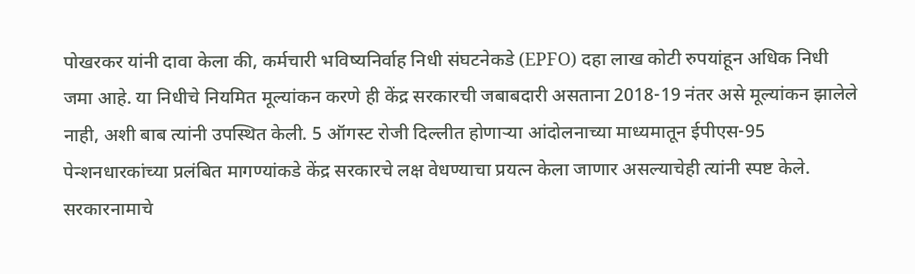पोखरकर यांनी दावा केला की, कर्मचारी भविष्यनिर्वाह निधी संघटनेकडे (EPFO) दहा लाख कोटी रुपयांहून अधिक निधी जमा आहे. या निधीचे नियमित मूल्यांकन करणे ही केंद्र सरकारची जबाबदारी असताना 2018-19 नंतर असे मूल्यांकन झालेले नाही, अशी बाब त्यांनी उपस्थित केली. 5 ऑगस्ट रोजी दिल्लीत होणाऱ्या आंदोलनाच्या माध्यमातून ईपीएस-95 पेन्शनधारकांच्या प्रलंबित मागण्यांकडे केंद्र सरकारचे लक्ष वेधण्याचा प्रयत्न केला जाणार असल्याचेही त्यांनी स्पष्ट केले.
सरकारनामाचे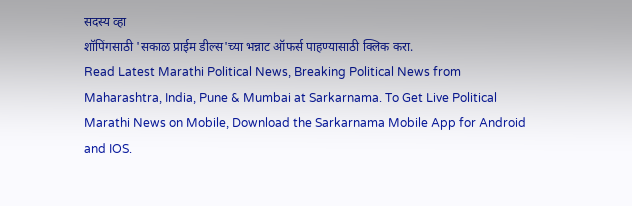सदस्य व्हा
शॉपिंगसाठी 'सकाळ प्राईम डील्स'च्या भन्नाट ऑफर्स पाहण्यासाठी क्लिक करा.
Read Latest Marathi Political News, Breaking Political News from Maharashtra, India, Pune & Mumbai at Sarkarnama. To Get Live Political Marathi News on Mobile, Download the Sarkarnama Mobile App for Android and IOS.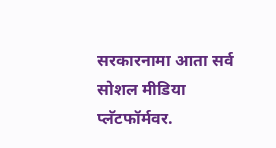सरकारनामा आता सर्व सोशल मीडिया प्लॅटफॉर्मवर.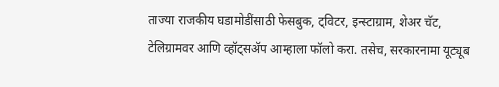ताज्या राजकीय घडामोडींसाठी फेसबुक, ट्विटर, इन्स्टाग्राम, शेअर चॅट, टेलिग्रामवर आणि व्हॉट्सॲप आम्हाला फॉलो करा. तसेच, सरकारनामा यूट्यूब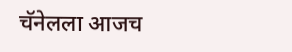चॅनेलला आजच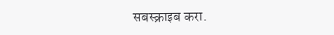सबस्क्राइब करा.